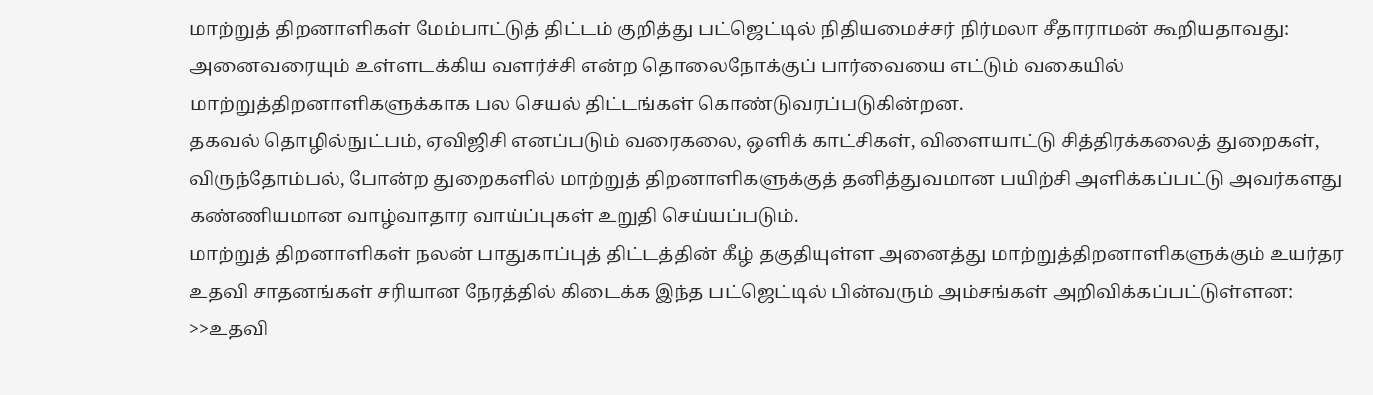மாற்றுத் திறனாளிகள் மேம்பாட்டுத் திட்டம் குறித்து பட்ஜெட்டில் நிதியமைச்சர் நிர்மலா சீதாராமன் கூறியதாவது: அனைவரையும் உள்ளடக்கிய வளர்ச்சி என்ற தொலைநோக்குப் பார்வையை எட்டும் வகையில் மாற்றுத்திறனாளிகளுக்காக பல செயல் திட்டங்கள் கொண்டுவரப்படுகின்றன.
தகவல் தொழில்நுட்பம், ஏவிஜிசி எனப்படும் வரைகலை, ஒளிக் காட்சிகள், விளையாட்டு சித்திரக்கலைத் துறைகள், விருந்தோம்பல், போன்ற துறைகளில் மாற்றுத் திறனாளிகளுக்குத் தனித்துவமான பயிற்சி அளிக்கப்பட்டு அவர்களது கண்ணியமான வாழ்வாதார வாய்ப்புகள் உறுதி செய்யப்படும்.
மாற்றுத் திறனாளிகள் நலன் பாதுகாப்புத் திட்டத்தின் கீழ் தகுதியுள்ள அனைத்து மாற்றுத்திறனாளிகளுக்கும் உயர்தர உதவி சாதனங்கள் சரியான நேரத்தில் கிடைக்க இந்த பட்ஜெட்டில் பின்வரும் அம்சங்கள் அறிவிக்கப்பட்டுள்ளன:
>>உதவி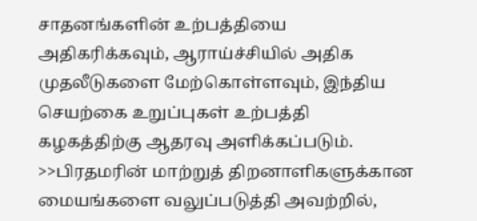சாதனங்களின் உற்பத்தியை அதிகரிக்கவும், ஆராய்ச்சியில் அதிக முதலீடுகளை மேற்கொள்ளவும், இந்திய செயற்கை உறுப்புகள் உற்பத்தி கழகத்திற்கு ஆதரவு அளிக்கப்படும்.
>>பிரதமரின் மாற்றுத் திறனாளிகளுக்கான மையங்களை வலுப்படுத்தி அவற்றில்,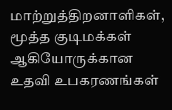மாற்றுத்திறனாளிகள், மூத்த குடிமக்கள் ஆகியோருக்கான உதவி உபகரணங்கள்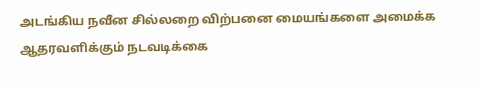அடங்கிய நவீன சில்லறை விற்பனை மையங்களை அமைக்க ஆதரவளிக்கும் நடவடிக்கை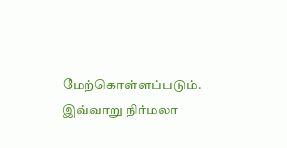மேற்கொள்ளப்படும். இவ்வாறு நிர்மலா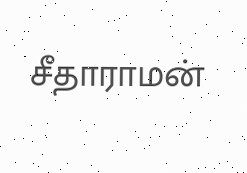சீதாராமன்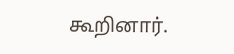கூறினார்.